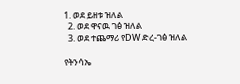1. ወደ ይዘቱ ዝለል
  2. ወደ ዋናዉ ገፅ ዝለል
  3. ወደ ተጨማሪ የDW ድረ-ገፅ ዝለል

የትንሳኤ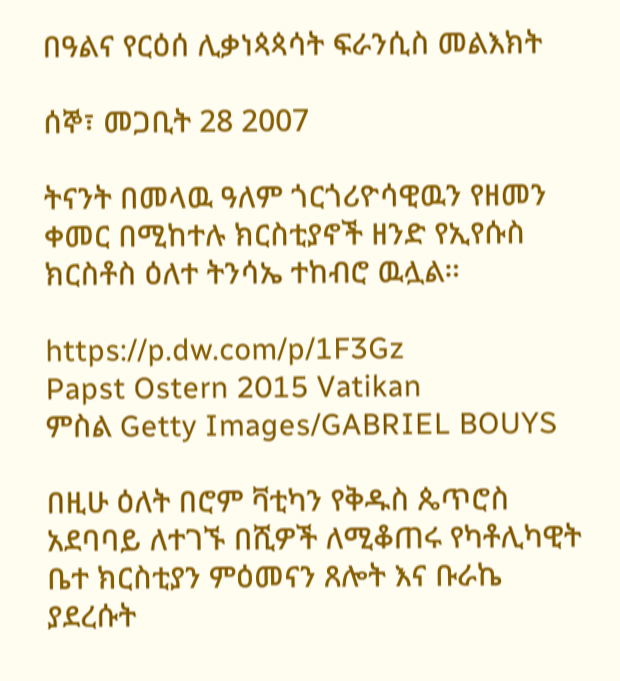በዓልና የርዕሰ ሊቃነጳጳሳት ፍራንሲስ መልእክት

ሰኞ፣ መጋቢት 28 2007

ትናንት በመላዉ ዓለም ጎርጎሪዮሳዊዉን የዘመን ቀመር በሚከተሉ ክርስቲያኖች ዘንድ የኢየሱስ ክርስቶስ ዕለተ ትንሳኤ ተከብሮ ዉሏል።

https://p.dw.com/p/1F3Gz
Papst Ostern 2015 Vatikan
ምስል Getty Images/GABRIEL BOUYS

በዚሁ ዕለት በሮም ቫቲካን የቅዱስ ጴጥሮስ አደባባይ ለተገኙ በሺዎች ለሚቆጠሩ የካቶሊካዊት ቤተ ክርስቲያን ምዕመናን ጸሎት እና ቡራኬ ያደረሱት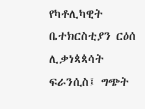የካቶሊካዊት ቤተክርስቲያን ርዕሰ ሊቃነጳጳሳት ፍራንሲስ፤ ግጭት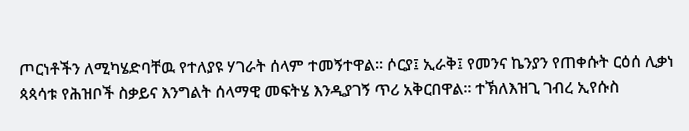ጦርነቶችን ለሚካሄድባቸዉ የተለያዩ ሃገራት ሰላም ተመኝተዋል። ሶርያ፤ ኢራቅ፤ የመንና ኬንያን የጠቀሱት ርዕሰ ሊቃነ ጳጳሳቱ የሕዝቦች ስቃይና እንግልት ሰላማዊ መፍትሄ እንዲያገኝ ጥሪ አቅርበዋል። ተኽለእዝጊ ገብረ ኢየሱስ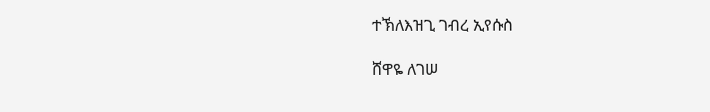ተኽለእዝጊ ገብረ ኢየሱስ

ሸዋዬ ለገሠ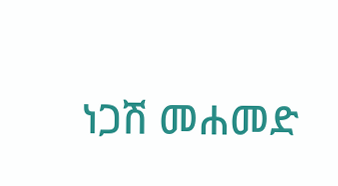ነጋሽ መሐመድ